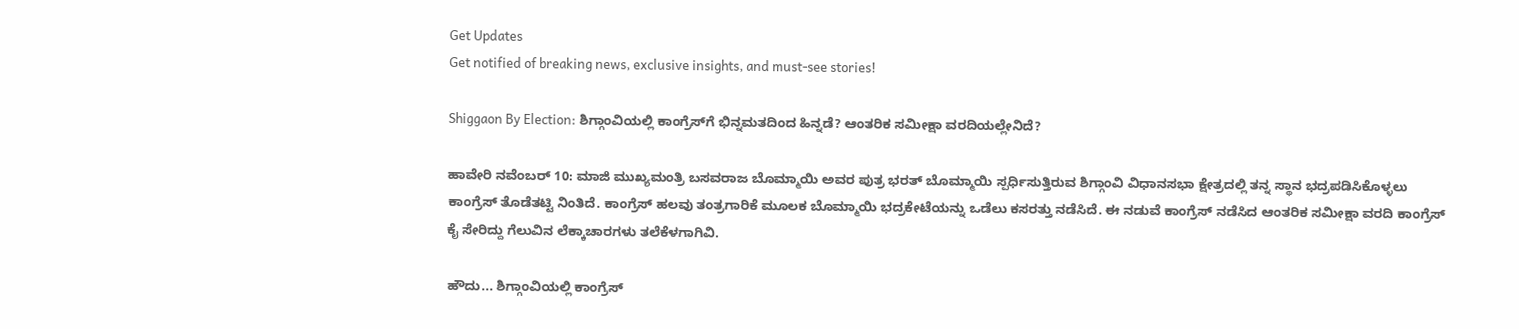Get Updates
Get notified of breaking news, exclusive insights, and must-see stories!

Shiggaon By Election: ಶಿಗ್ಗಾಂವಿಯಲ್ಲಿ ಕಾಂಗ್ರೆಸ್‌ಗೆ ಭಿನ್ನಮತದಿಂದ ಹಿನ್ನಡೆ? ಆಂತರಿಕ ಸಮೀಕ್ಷಾ ವರದಿಯಲ್ಲೇನಿದೆ?

ಹಾವೇರಿ ನವೆಂಬರ್ 10: ಮಾಜಿ ಮುಖ್ಯಮಂತ್ರಿ ಬಸವರಾಜ ಬೊಮ್ಮಾಯಿ ಅವರ ಪುತ್ರ ಭರತ್ ಬೊಮ್ಮಾಯಿ ಸ್ಪರ್ಧಿಸುತ್ತಿರುವ ಶಿಗ್ಗಾಂವಿ ವಿಧಾನಸಭಾ ಕ್ಷೇತ್ರದಲ್ಲಿ ತನ್ನ ಸ್ಥಾನ ಭದ್ರಪಡಿಸಿಕೊಳ್ಳಲು ಕಾಂಗ್ರೆಸ್ ತೊಡೆತಟ್ಟಿ ನಿಂತಿದೆ. ಕಾಂಗ್ರೆಸ್ ಹಲವು ತಂತ್ರಗಾರಿಕೆ ಮೂಲಕ ಬೊಮ್ಮಾಯಿ ಭದ್ರಕೇಟೆಯನ್ನು ಒಡೆಲು ಕಸರತ್ತು ನಡೆಸಿದೆ. ಈ ನಡುವೆ ಕಾಂಗ್ರೆಸ್ ನಡೆಸಿದ ಆಂತರಿಕ ಸಮೀಕ್ಷಾ ವರದಿ ಕಾಂಗ್ರೆಸ್‌ ಕೈ ಸೇರಿದ್ದು ಗೆಲುವಿನ ಲೆಕ್ಕಾಚಾರಗಳು ತಲೆಕೆಳಗಾಗಿವಿ.

ಹೌದು... ಶಿಗ್ಗಾಂವಿಯಲ್ಲಿ ಕಾಂಗ್ರೆಸ್‌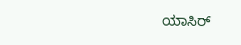ಯಾಸಿರ್‌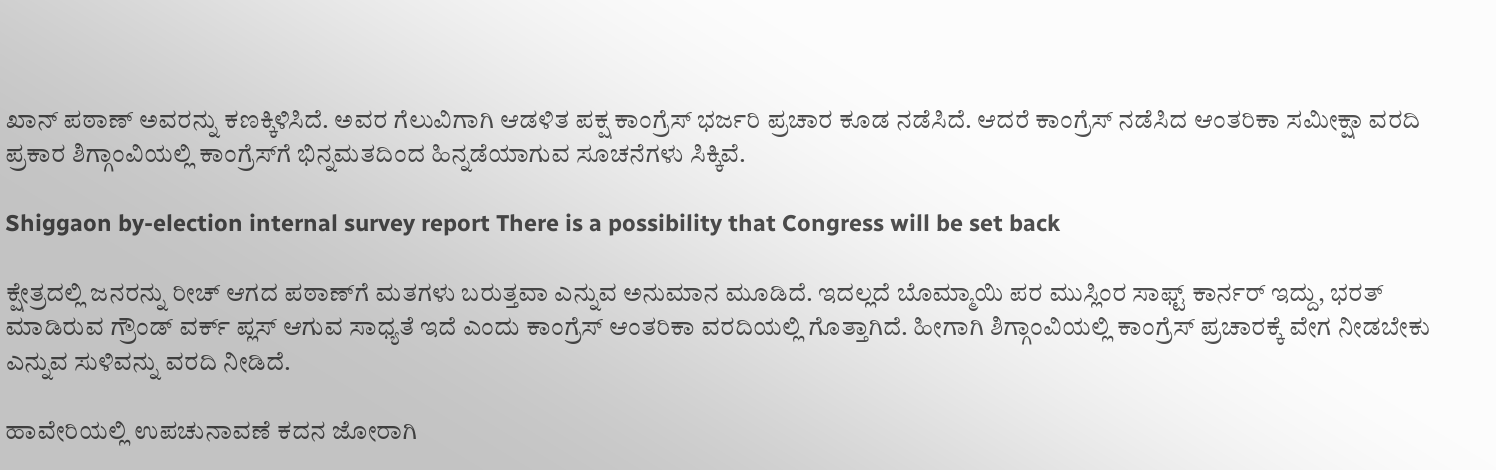ಖಾನ್ ಪಠಾಣ್ ಅವರನ್ನು ಕಣಕ್ಕಿಳಿಸಿದೆ. ಅವರ ಗೆಲುವಿಗಾಗಿ ಆಡಳಿತ ಪಕ್ಷ ಕಾಂಗ್ರೆಸ್ ಭರ್ಜರಿ ಪ್ರಚಾರ ಕೂಡ ನಡೆಸಿದೆ. ಆದರೆ ಕಾಂಗ್ರೆಸ್‌ ನಡೆಸಿದ ಆಂತರಿಕಾ ಸಮೀಕ್ಷಾ ವರದಿ ಪ್ರಕಾರ ಶಿಗ್ಗಾಂವಿಯಲ್ಲಿ ಕಾಂಗ್ರೆಸ್‌ಗೆ ಭಿನ್ನಮತದಿಂದ ಹಿನ್ನಡೆಯಾಗುವ ಸೂಚನೆಗಳು ಸಿಕ್ಕಿವೆ.

Shiggaon by-election internal survey report There is a possibility that Congress will be set back

ಕ್ಷೇತ್ರದಲ್ಲಿ ಜನರನ್ನು ರೀಚ್ ಆಗದ ಪಠಾಣ್‌ಗೆ ಮತಗಳು ಬರುತ್ತವಾ ಎನ್ನುವ ಅನುಮಾನ ಮೂಡಿದೆ. ಇದಲ್ಲದೆ ಬೊಮ್ಮಾಯಿ ಪರ ಮುಸ್ಲಿಂರ ಸಾಫ್ಟ್ ಕಾರ್ನರ್‌ ಇದ್ದು, ಭರತ್ ಮಾಡಿರುವ ಗ್ರೌಂಡ್ ವರ್ಕ್‌ ಪ್ಲಸ್ ಆಗುವ ಸಾಧ್ಯತೆ ಇದೆ ಎಂದು ಕಾಂಗ್ರೆಸ್‌ ಆಂತರಿಕಾ ವರದಿಯಲ್ಲಿ ಗೊತ್ತಾಗಿದೆ. ಹೀಗಾಗಿ ಶಿಗ್ಗಾಂವಿಯಲ್ಲಿ ಕಾಂಗ್ರೆಸ್ ಪ್ರಚಾರಕ್ಕೆ ವೇಗ ನೀಡಬೇಕು ಎನ್ನುವ ಸುಳಿವನ್ನು ವರದಿ ನೀಡಿದೆ.

ಹಾವೇರಿಯಲ್ಲಿ ಉಪಚುನಾವಣೆ ಕದನ ಜೋರಾಗಿ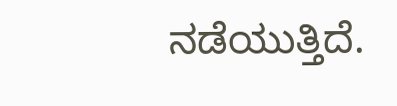ನಡೆಯುತ್ತಿದೆ.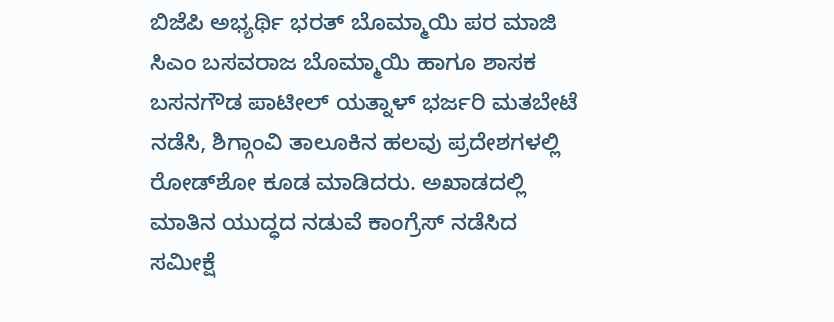ಬಿಜೆಪಿ ಅಭ್ಯರ್ಥಿ ಭರತ್ ಬೊಮ್ಮಾಯಿ ಪರ ಮಾಜಿ ಸಿಎಂ ಬಸವರಾಜ ಬೊಮ್ಮಾಯಿ ಹಾಗೂ ಶಾಸಕ ಬಸನಗೌಡ ಪಾಟೀಲ್ ಯತ್ನಾಳ್ ಭರ್ಜರಿ ಮತಬೇಟೆ ನಡೆಸಿ, ಶಿಗ್ಗಾಂವಿ ತಾಲೂಕಿನ ಹಲವು ಪ್ರದೇಶಗಳಲ್ಲಿ ರೋಡ್‌ಶೋ ಕೂಡ ಮಾಡಿದರು. ಅಖಾಡದಲ್ಲಿ ಮಾತಿನ ಯುದ್ಧದ ನಡುವೆ ಕಾಂಗ್ರೆಸ್‌ ನಡೆಸಿದ ಸಮೀಕ್ಷೆ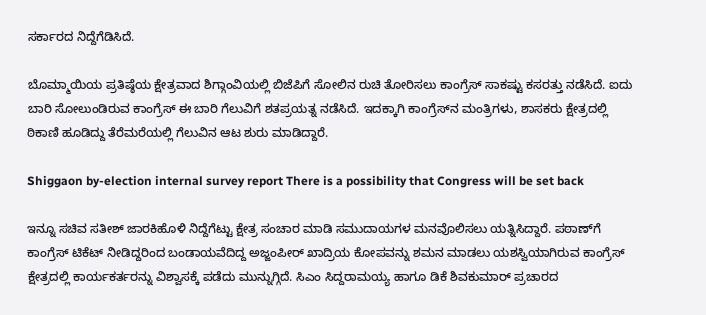ಸರ್ಕಾರದ ನಿದ್ದೆಗೆಡಿಸಿದೆ.

ಬೊಮ್ಮಾಯಿಯ ಪ್ರತಿಷ್ಠೆಯ ಕ್ಷೇತ್ರವಾದ ಶಿಗ್ಗಾಂವಿಯಲ್ಲಿ ಬಿಜೆಪಿಗೆ ಸೋಲಿನ ರುಚಿ ತೋರಿಸಲು ಕಾಂಗ್ರೆಸ್ ಸಾಕಷ್ಟು ಕಸರತ್ತು ನಡೆಸಿದೆ. ಐದು ಬಾರಿ ಸೋಲುಂಡಿರುವ ಕಾಂಗ್ರೆಸ್‌ ಈ ಬಾರಿ ಗೆಲುವಿಗೆ ಶತಪ್ರಯತ್ನ ನಡೆಸಿದೆ. ಇದಕ್ಕಾಗಿ ಕಾಂಗ್ರೆಸ್‌ನ ಮಂತ್ರಿಗಳು, ಶಾಸಕರು ಕ್ಷೇತ್ರದಲ್ಲಿ ಠಿಕಾಣಿ ಹೂಡಿದ್ದು ತೆರೆಮರೆಯಲ್ಲಿ ಗೆಲುವಿನ ಆಟ ಶುರು ಮಾಡಿದ್ದಾರೆ.

Shiggaon by-election internal survey report There is a possibility that Congress will be set back

ಇನ್ನೂ ಸಚಿವ ಸತೀಶ್ ಜಾರಕಿಹೊಳಿ ನಿದ್ದೆಗೆಟ್ಟು ಕ್ಷೇತ್ರ ಸಂಚಾರ ಮಾಡಿ ಸಮುದಾಯಗಳ ಮನವೊಲಿಸಲು ಯತ್ನಿಸಿದ್ದಾರೆ. ಪಠಾಣ್‌ಗೆ ಕಾಂಗ್ರೆಸ್‌ ಟಿಕೆಟ್ ನೀಡಿದ್ದರಿಂದ ಬಂಡಾಯವೆದಿದ್ದ ಅಜ್ಜಂಪೀರ್‌ ಖಾದ್ರಿಯ ಕೋಪವನ್ನು ಶಮನ ಮಾಡಲು ಯಶಸ್ವಿಯಾಗಿರುವ ಕಾಂಗ್ರೆಸ್ ಕ್ಷೇತ್ರದಲ್ಲಿ ಕಾರ್ಯಕರ್ತರನ್ನು ವಿಶ್ವಾಸಕ್ಕೆ ಪಡೆದು ಮುನ್ನುಗ್ಗಿದೆ. ಸಿಎಂ ಸಿದ್ದರಾಮಯ್ಯ ಹಾಗೂ ಡಿಕೆ ಶಿವಕುಮಾರ್ ಪ್ರಚಾರದ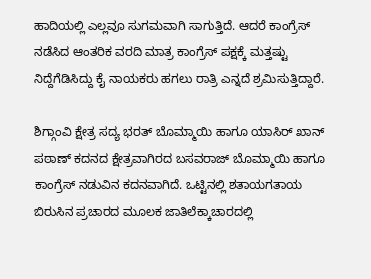ಹಾದಿಯಲ್ಲಿ ಎಲ್ಲವೂ ಸುಗಮವಾಗಿ ಸಾಗುತ್ತಿದೆ. ಆದರೆ ಕಾಂಗ್ರೆಸ್‌ ನಡೆಸಿದ ಆಂತರಿಕ ವರದಿ ಮಾತ್ರ ಕಾಂಗ್ರೆಸ್‌ ಪಕ್ಷಕ್ಕೆ ಮತ್ತಷ್ಟು ನಿದ್ದೆಗೆಡಿಸಿದ್ದು ಕೈ ನಾಯಕರು ಹಗಲು ರಾತ್ರಿ ಎನ್ನದೆ ಶ್ರಮಿಸುತ್ತಿದ್ದಾರೆ.

ಶಿಗ್ಗಾಂವಿ ಕ್ಷೇತ್ರ ಸದ್ಯ ಭರತ್ ಬೊಮ್ಮಾಯಿ ಹಾಗೂ ಯಾಸಿರ್‌ ಖಾನ್ ಪಠಾಣ್ ಕದನದ ಕ್ಷೇತ್ರವಾಗಿರದ ಬಸವರಾಜ್‌ ಬೊಮ್ಮಾಯಿ ಹಾಗೂ ಕಾಂಗ್ರೆಸ್‌ ನಡುವಿನ ಕದನವಾಗಿದೆ. ಒಟ್ಟಿನಲ್ಲಿ ಶತಾಯಗತಾಯ ಬಿರುಸಿನ ಪ್ರಚಾರದ ಮೂಲಕ ಜಾತಿಲೆಕ್ಕಾಚಾರದಲ್ಲಿ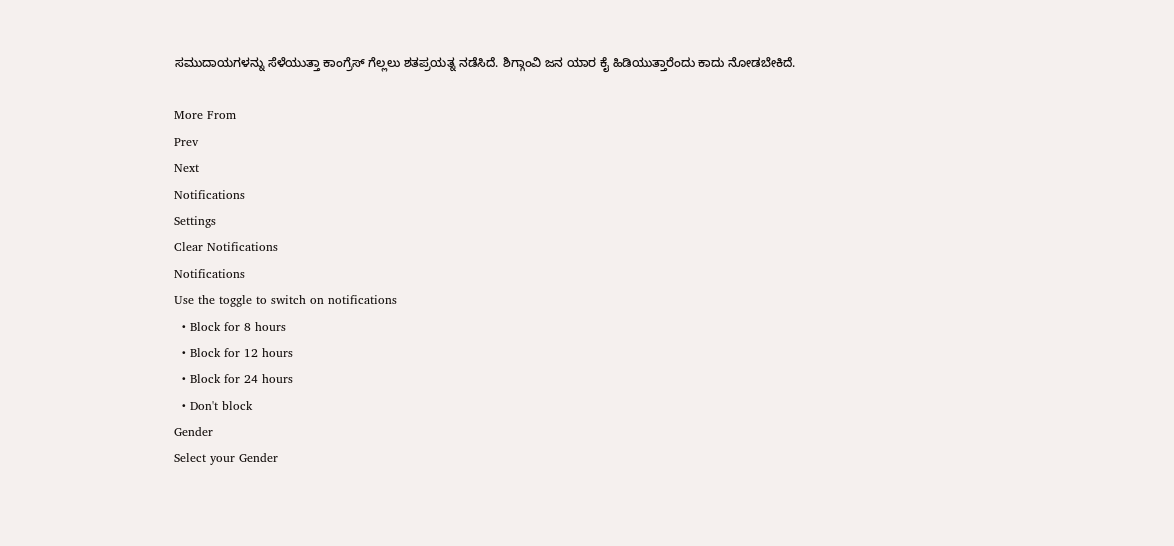ಸಮುದಾಯಗಳನ್ನು ಸೆಳೆಯುತ್ತಾ ಕಾಂಗ್ರೆಸ್ ಗೆಲ್ಲಲು ಶತಪ್ರಯತ್ನ ನಡೆಸಿದೆ. ಶಿಗ್ಗಾಂವಿ ಜನ ಯಾರ ಕೈ ಹಿಡಿಯುತ್ತಾರೆಂದು ಕಾದು ನೋಡಬೇಕಿದೆ.

More From
Prev
Next
Notifications
Settings
Clear Notifications
Notifications
Use the toggle to switch on notifications
  • Block for 8 hours
  • Block for 12 hours
  • Block for 24 hours
  • Don't block
Gender
Select your Gender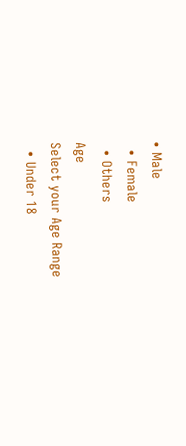• Male
  • Female
  • Others
Age
Select your Age Range
  • Under 18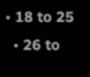• 18 to 25
  • 26 to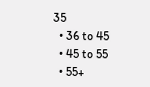35
  • 36 to 45
  • 45 to 55
  • 55+